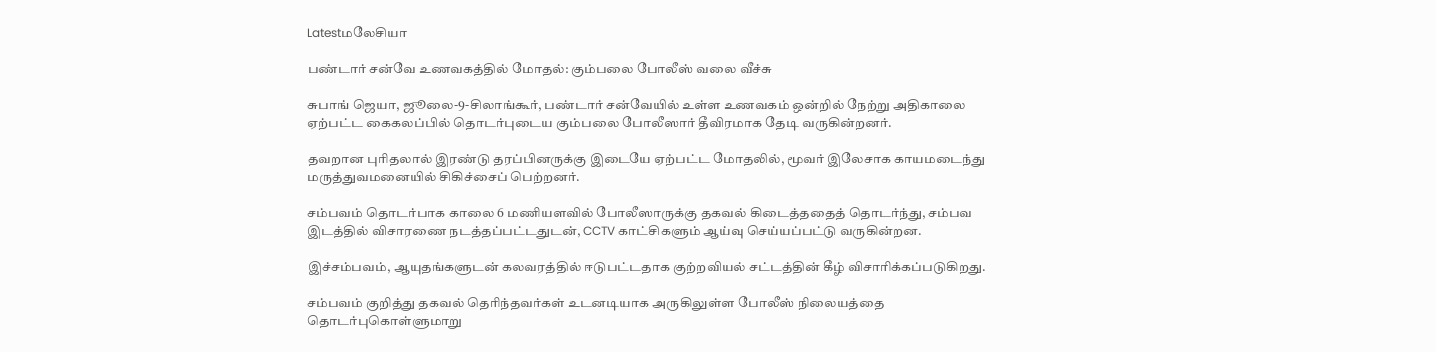Latestமலேசியா

பண்டார் சன்‌வே உணவகத்தில் மோதல்: கும்பலை போலீஸ் வலை வீச்சு

சுபாங் ஜெயா, ஜூலை-9-சிலாங்கூர், பண்டார் சன்‌வேயில் உள்ள உணவகம் ஒன்றில் நேற்று அதிகாலை ஏற்பட்ட கைகலப்பில் தொடர்புடைய கும்பலை போலீஸார் தீவிரமாக தேடி வருகின்றனர்.

தவறான புரிதலால் இரண்டு தரப்பினருக்கு இடையே ஏற்பட்ட மோதலில், மூவர் இலேசாக காயமடைந்து மருத்துவமனையில் சிகிச்சைப் பெற்றனர்.

சம்பவம் தொடர்பாக காலை 6 மணியளவில் போலீஸாருக்கு தகவல் கிடைத்ததைத் தொடர்ந்து, சம்பவ இடத்தில் விசாரணை நடத்தப்பட்டதுடன், CCTV காட்சிகளும் ஆய்வு செய்யப்பட்டு வருகின்றன.

இச்சம்பவம், ஆயுதங்களுடன் கலவரத்தில் ஈடுபட்டதாக குற்றவியல் சட்டத்தின் கீழ் விசாரிக்கப்படுகிறது.

சம்பவம் குறித்து தகவல் தெரிந்தவர்கள் உடனடியாக அருகிலுள்ள போலீஸ் நிலையத்தை தொடர்புகொள்ளுமாறு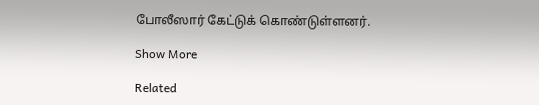போலீஸார் கேட்டுக் கொண்டுள்ளனர்.

Show More

Related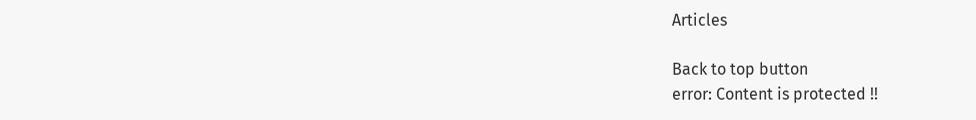Articles

Back to top button
error: Content is protected !!